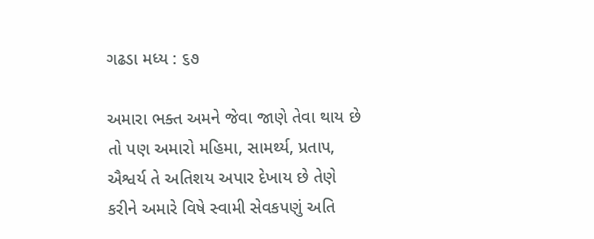ગઢડા મધ્ય : ૬૭

અમારા ભક્ત અમને જેવા જાણે તેવા થાય છે તો પણ અમારો મહિમા, સામર્થ્ય, પ્રતાપ, ઐશ્વર્ય તે અતિશય અપાર દેખાય છે તેણે કરીને અમારે વિષે સ્વામી સેવકપણું અતિ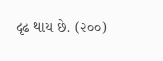દૃઢ થાય છે. (૨૦૦)